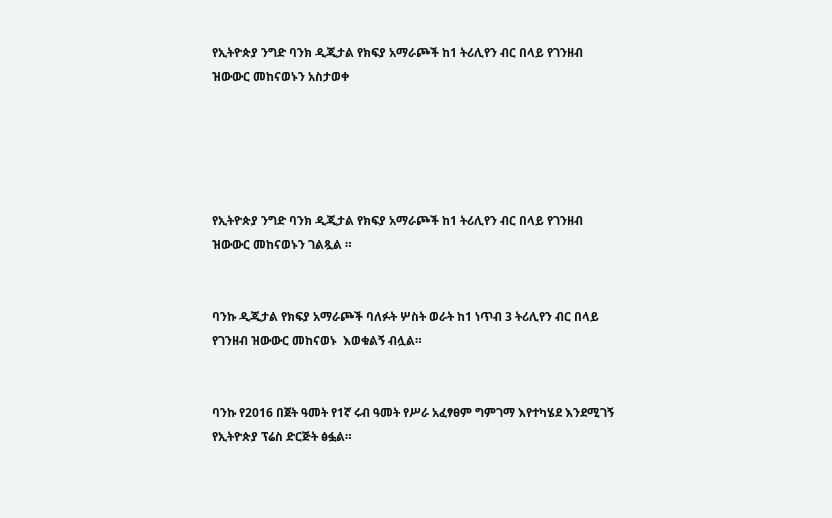የኢትዮጵያ ንግድ ባንክ ዲጂታል የክፍያ አማራጮች ከ1 ትሪሊየን ብር በላይ የገንዘብ ዝውውር መከናወኑን አስታወቀ





የኢትዮጵያ ንግድ ባንክ ዲጂታል የክፍያ አማራጮች ከ1 ትሪሊየን ብር በላይ የገንዘብ ዝውውር መከናወኑን ገልጿል ።


ባንኩ ዲጂታል የክፍያ አማራጮች ባለፉት ሦስት ወራት ከ1 ነጥብ 3 ትሪሊየን ብር በላይ የገንዘብ ዝውውር መከናወኑ  እወቁልኝ ብሏል።


ባንኩ የ2016 በጀት ዓመት የ1ኛ ሩብ ዓመት የሥራ አፈፃፀም ግምገማ እየተካሄደ እንደሚገኝ የኢትዮጵያ ፕሬስ ድርጅት ፅፏል።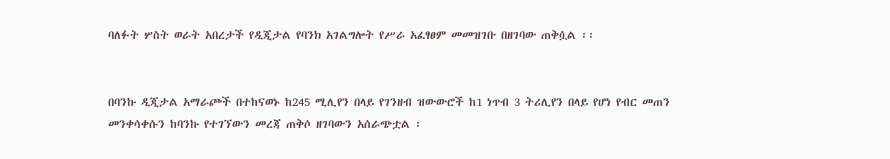ባለፉት ሦስት ወራት አበረታች የዲጂታል የባንክ አገልግሎት የሥራ አፈፃፀም መመዝገቡ በዘገባው ጠቅሷል ፡፡


በባንኩ ዲጂታል አማራጮች በተከናወኑ ከ245 ሚሊየን በላይ የገንዘብ ዝውውሮች ከ1 ነጥብ 3 ትሪሊየን በላይ የሆነ የብር መጠን መንቀሳቀሱን ከባንኩ የተገኘውን መረጃ ጠቅሶ ዘገባውን አሰራጭቷል ፡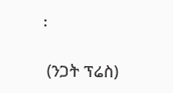፡

 (ንጋት ፕሬስ)